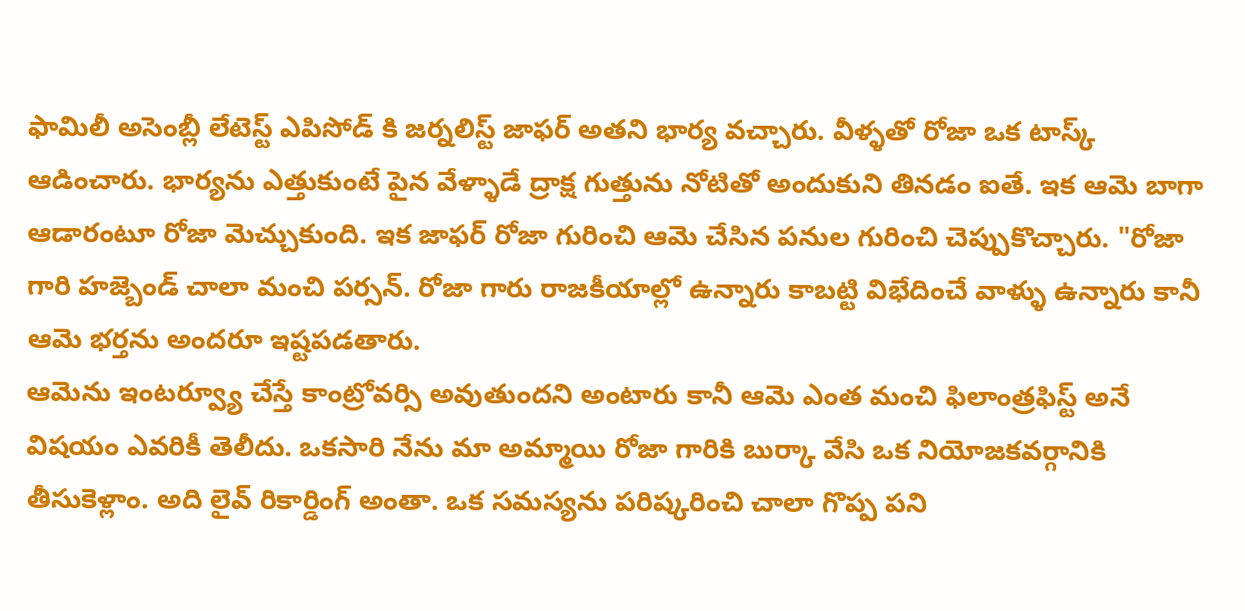ఫామిలీ అసెంబ్లీ లేటెస్ట్ ఎపిసోడ్ కి జర్నలిస్ట్ జాఫర్ అతని భార్య వచ్చారు. వీళ్ళతో రోజా ఒక టాస్క్ ఆడించారు. భార్యను ఎత్తుకుంటే పైన వేళ్ళాడే ద్రాక్ష గుత్తును నోటితో అందుకుని తినడం ఐతే. ఇక ఆమె బాగా ఆడారంటూ రోజా మెచ్చుకుంది. ఇక జాఫర్ రోజా గురించి ఆమె చేసిన పనుల గురించి చెప్పుకొచ్చారు. "రోజా గారి హజ్బెండ్ చాలా మంచి పర్సన్. రోజా గారు రాజకీయాల్లో ఉన్నారు కాబట్టి విభేదించే వాళ్ళు ఉన్నారు కానీ ఆమె భర్తను అందరూ ఇష్టపడతారు.
ఆమెను ఇంటర్వ్యూ చేస్తే కాంట్రోవర్సి అవుతుందని అంటారు కానీ ఆమె ఎంత మంచి ఫిలాంత్రఫిస్ట్ అనే విషయం ఎవరికీ తెలీదు. ఒకసారి నేను మా అమ్మాయి రోజా గారికి బుర్కా వేసి ఒక నియోజకవర్గానికి తీసుకెళ్లాం. అది లైవ్ రికార్డింగ్ అంతా. ఒక సమస్యను పరిష్కరించి చాలా గొప్ప పని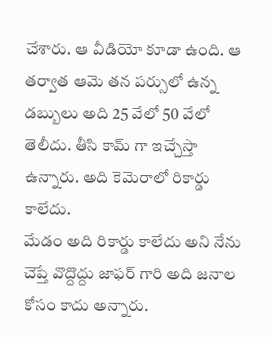చేశారు. ఆ వీడియో కూడా ఉంది. ఆ తర్వాత ఆమె తన పర్సులో ఉన్న డబ్బులు అది 25 వేలో 50 వేలో తెలీదు. తీసి కామ్ గా ఇచ్చేస్తా ఉన్నారు. అది కెమెరాలో రికార్డు కాలేదు.
మేడం అది రికార్డు కాలేదు అని నేను చెప్తే వొద్దొద్దు జాఫర్ గారి అది జనాల కోసం కాదు అన్నారు.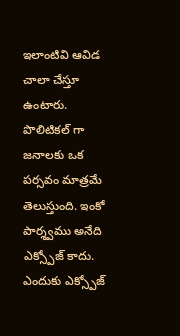ఇలాంటివి ఆవిడ చాలా చేస్తూ ఉంటారు. పొలిటికల్ గా జనాలకు ఒక పర్సవం మాత్రమే తెలుస్తుంది. ఇంకో పార్శ్వము అనేది ఎక్స్పోజ్ కాదు. ఎందుకు ఎక్స్పోజ్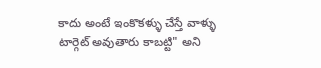కాదు అంటే ఇంకొకళ్ళు చేస్తే వాళ్ళు టార్గెట్ అవుతారు కాబట్టి" అని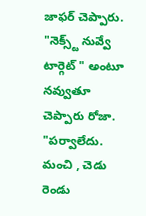జాఫర్ చెప్పారు. "నెక్స్ట్ నువ్వే టార్గెట్ " అంటూ నవ్వుతూ చెప్పారు రోజా. "పర్వాలేదు. మంచి , చెడు రెండు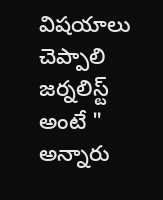విషయాలు చెప్పాలి జర్నలిస్ట్ అంటే " అన్నారు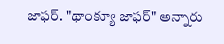జాఫర్. "థాంక్యూ జాఫర్" అన్నారు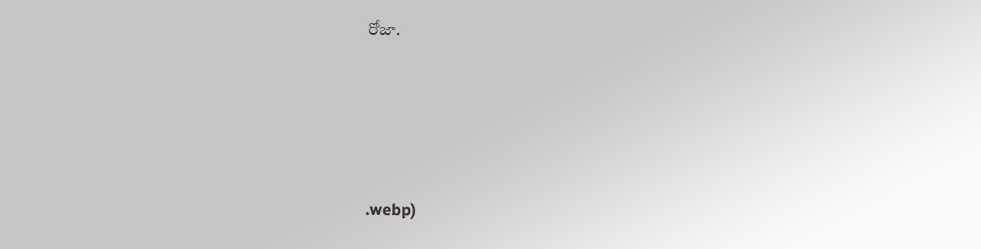రోజా.





.webp)